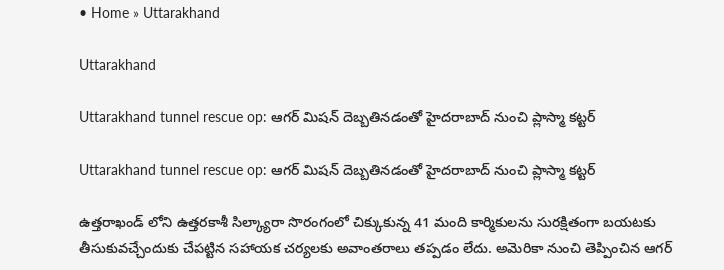• Home » Uttarakhand

Uttarakhand

Uttarakhand tunnel rescue op: ఆగర్ మిషన్‌ దెబ్బతినడంతో హైదరాబాద్‌ నుంచి ప్లాస్మా కట్టర్

Uttarakhand tunnel rescue op: ఆగర్ మిషన్‌ దెబ్బతినడంతో హైదరాబాద్‌ నుంచి ప్లాస్మా కట్టర్

ఉత్తరాఖండ్ లోని ఉత్తరకాశీ సిల్క్యారా సొరంగంలో చిక్కుకున్న 41 మంది కార్మికులను సురక్షితంగా బయటకు తీసుకువచ్చేందుకు చేపట్టిన సహాయక చర్యలకు అవాంతరాలు తప్పడం లేదు. అమెరికా నుంచి తెప్పించిన ఆగర్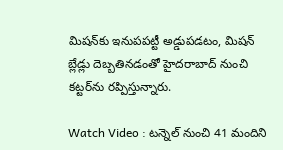మిషన్‌కు ఇనుపపట్టీ అడ్డుపడటం, మిషన్ బ్లేడ్లు దెబ్బతినడంతో హైదరాబాద్‌ నుంచి కట్టర్‌‌ను రప్పిస్తున్నారు.

Watch Video : టన్నెల్ నుంచి 41 మందిని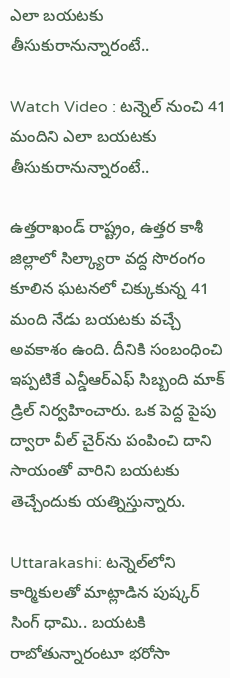ఎలా బయటకు తీసుకురానున్నారంటే..

Watch Video : టన్నెల్ నుంచి 41 మందిని ఎలా బయటకు తీసుకురానున్నారంటే..

ఉత్తరాఖండ్‌ రాష్ట్రం, ఉత్తర కాశీ జిల్లాలో సిల్క్యారా వద్ద సొరంగం కూలిన ఘటనలో చిక్కుకున్న 41 మంది నేడు బయటకు వచ్చే అవకాశం ఉంది. దీనికి సంబంధించి ఇప్పటికే ఎన్డీఆర్ఎఫ్ సిబ్బంది మాక్ డ్రిల్ నిర్వహించారు. ఒక పెద్ద పైపు ద్వారా వీల్ చైర్‌ను పంపించి దాని సాయంతో వారిని బయటకు తెచ్చేందుకు యత్నిస్తున్నారు.

Uttarakashi: టన్నెల్‌లోని కార్మికులతో మాట్లాడిన పుష్కర్ సింగ్ ధామి.. బయటకి రాబోతున్నారంటూ భరోసా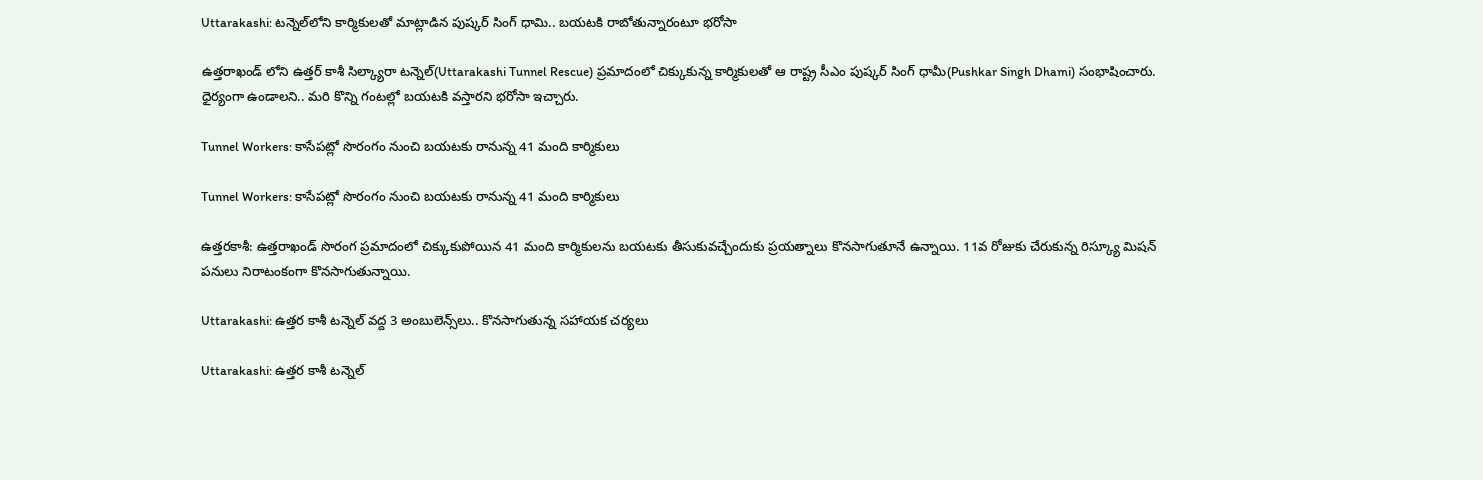Uttarakashi: టన్నెల్‌లోని కార్మికులతో మాట్లాడిన పుష్కర్ సింగ్ ధామి.. బయటకి రాబోతున్నారంటూ భరోసా

ఉత్తరాఖండ్ లోని ఉత్తర్ కాశీ సిల్క్యారా టన్నెల్(Uttarakashi Tunnel Rescue) ప్రమాదంలో చిక్కుకున్న కార్మికులతో ఆ రాష్ట్ర సీఎం పుష్కర్ సింగ్ ధామీ(Pushkar Singh Dhami) సంభాషించారు. ధైర్యంగా ఉండాలని.. మరి కొన్ని గంటల్లో బయటకి వస్తారని భరోసా ఇచ్చారు.

Tunnel Workers: కాసేపట్లో సొరంగం నుంచి బయటకు రానున్న 41 మంది కార్మికులు

Tunnel Workers: కాసేపట్లో సొరంగం నుంచి బయటకు రానున్న 41 మంది కార్మికులు

ఉత్తరకాశీ: ఉత్తరాఖండ్‌ సొరంగ ప్రమాదంలో చిక్కుకుపోయిన 41 మంది కార్మికులను బయటకు తీసుకువచ్చేందుకు ప్రయత్నాలు కొనసాగుతూనే ఉన్నాయి. 11వ రోజుకు చేరుకున్న రిస్క్యూ మిషన్ పనులు నిరాటంకంగా కొనసాగుతున్నాయి.

Uttarakashi: ఉత్తర కాశీ టన్నెల్ వద్ద 3 అంబులెన్స్‌లు.. కొనసాగుతున్న సహాయక చర్యలు

Uttarakashi: ఉత్తర కాశీ టన్నెల్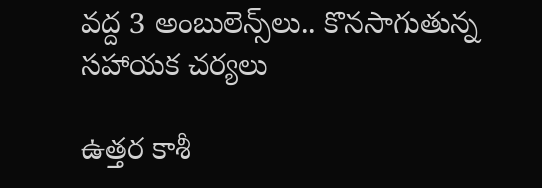వద్ద 3 అంబులెన్స్‌లు.. కొనసాగుతున్న సహాయక చర్యలు

ఉత్తర కాశీ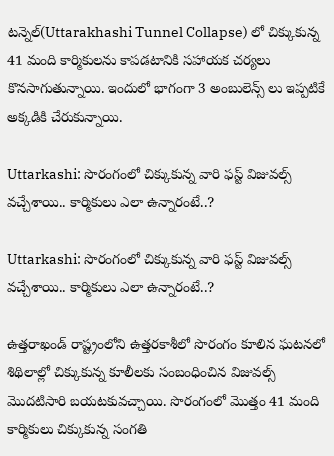టన్నెల్(Uttarakhashi Tunnel Collapse) లో చిక్కుకున్న 41 మంది కార్మికులను కాపడటానికి సహాయక చర్యలు కొనసాగుతున్నాయి. ఇందులో భాగంగా 3 అంబులెన్స్ లు ఇప్పటికే అక్కడికి చేరుకున్నాయి.

Uttarkashi: సొరంగంలో చిక్కుకున్న వారి ఫస్ట్ విజువల్స్ వచ్చేశాయి.. కార్మికులు ఎలా ఉన్నారంటే..?

Uttarkashi: సొరంగంలో చిక్కుకున్న వారి ఫస్ట్ విజువల్స్ వచ్చేశాయి.. కార్మికులు ఎలా ఉన్నారంటే..?

ఉత్తరాఖండ్ రాష్ట్రంలోని ఉత్తరకాశీలో సొరంగం కూలిన ఘటనలో శిథిలాల్లో చిక్కుకున్న కూలీలకు సంబంధించిన విజువల్స్ మొదటిసారి బయటకువచ్చాయి. సొరంగంలో మొత్తం 41 మంది కార్మికులు చిక్కుకున్న సంగతి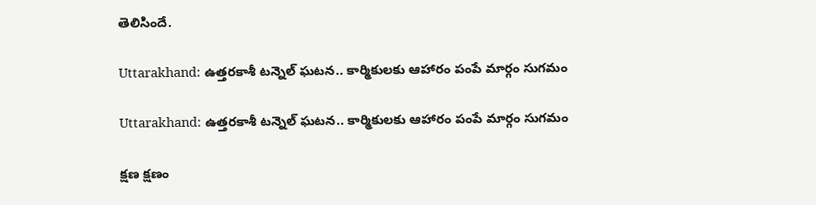తెలిసిందే.

Uttarakhand: ఉత్తరకాశీ టన్నెల్ ఘటన.. కార్మికులకు ఆహారం పంపే మార్గం సుగమం

Uttarakhand: ఉత్తరకాశీ టన్నెల్ ఘటన.. కార్మికులకు ఆహారం పంపే మార్గం సుగమం

క్షణ క్షణం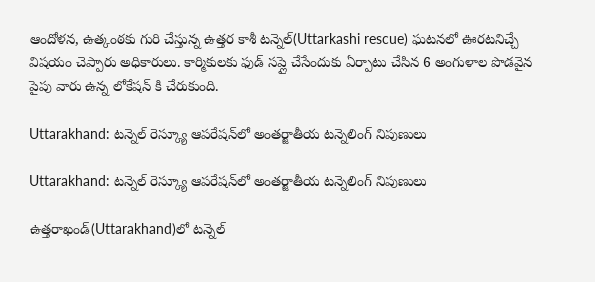ఆందోళన, ఉత్కంఠకు గురి చేస్తున్న ఉత్తర కాశీ టన్నెల్(Uttarkashi rescue) ఘటనలో ఊరటనిచ్చే విషయం చెప్పారు అధికారులు. కార్మికులకు ఫుడ్ సప్లై చేసేందుకు ఏర్పాటు చేసిన 6 అంగుళాల పొడవైన పైపు వారు ఉన్న లోకేషన్ కి చేరుకుంది.

Uttarakhand: టన్నెల్ రెస్క్యూ ఆపరేషన్‌లో అంతర్జాతీయ టన్నెలింగ్ నిపుణులు

Uttarakhand: టన్నెల్ రెస్క్యూ ఆపరేషన్‌లో అంతర్జాతీయ టన్నెలింగ్ నిపుణులు

ఉత్తరాఖండ్(Uttarakhand)లో టన్నెల్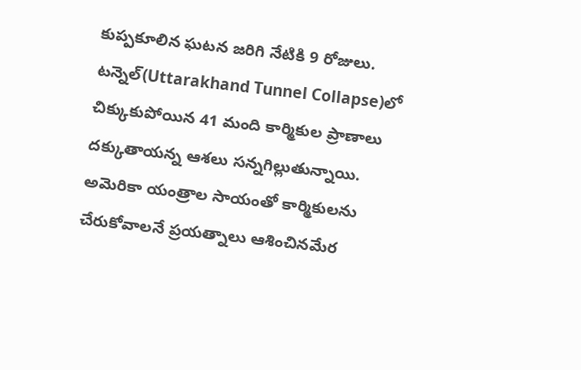కుప్పకూలిన ఘటన జరిగి నేటికి 9 రోజులు. టన్నెల్(Uttarakhand Tunnel Collapse)లో చిక్కుకుపోయిన 41 మంది కార్మికుల ప్రాణాలు దక్కుతాయన్న ఆశలు సన్నగిల్లుతున్నాయి. అమెరికా యంత్రాల సాయంతో కార్మికులను చేరుకోవాలనే ప్రయత్నాలు ఆశించినమేర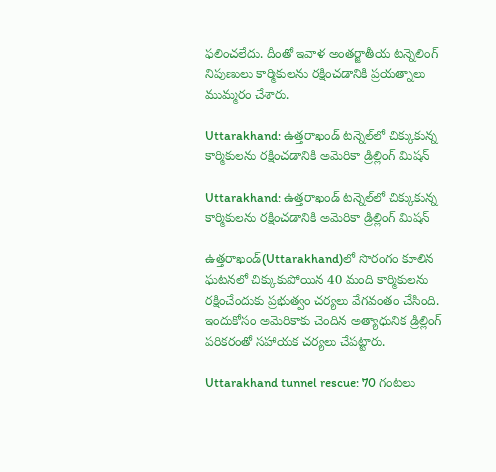ఫలించలేదు. దీంతో ఇవాళ అంతర్జాతీయ టన్నెలింగ్ నిపుణులు కార్మికులను రక్షించడానికి ప్రయత్నాలు ముమ్మరం చేశారు.

Uttarakhand: ఉత్తరాఖండ్ టన్నెల్‌లో చిక్కుకున్న కార్మికులను రక్షించడానికి అమెరికా డ్రిల్లింగ్ మిషన్

Uttarakhand: ఉత్తరాఖండ్ టన్నెల్‌లో చిక్కుకున్న కార్మికులను రక్షించడానికి అమెరికా డ్రిల్లింగ్ మిషన్

ఉత్తరాఖండ్(Uttarakhand)లో సొరంగం కూలిన ఘటనలో చిక్కుకుపోయిన 40 మంది కార్మికులను రక్షించేందుకు ప్రభుత్వం చర్యలు వేగవంతం చేసింది. ఇందుకోసం అమెరికాకు చెందిన అత్యాధునిక డ్రిల్లింగ్ పరికరంతో సహాయక చర్యలు చేపట్టారు.

Uttarakhand tunnel rescue: 70 గంటలు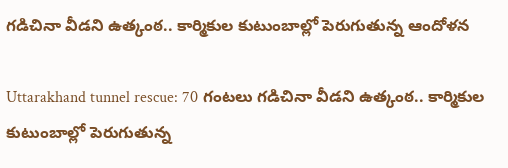గడిచినా వీడని ఉత్కంఠ.. కార్మికుల కుటుంబాల్లో పెరుగుతున్న ఆందోళన

Uttarakhand tunnel rescue: 70 గంటలు గడిచినా వీడని ఉత్కంఠ.. కార్మికుల కుటుంబాల్లో పెరుగుతున్న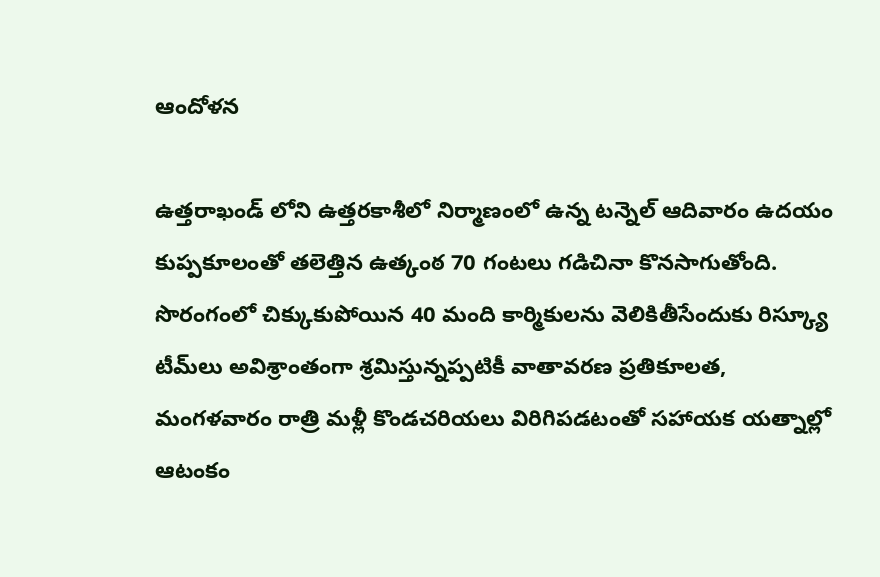ఆందోళన

ఉత్తరాఖండ్‌ లోని ఉత్తరకాశీలో నిర్మాణంలో ఉన్న టన్నెల్ ఆదివారం ఉదయం కుప్పకూలంతో తలెత్తిన ఉత్కంఠ 70 గంటలు గడిచినా కొనసాగుతోంది. సొరంగంలో చిక్కుకుపోయిన 40 మంది కార్మికులను వెలికితీసేందుకు రిస్క్యూ టీమ్‌లు అవిశ్రాంతంగా శ్రమిస్తున్నప్పటికీ వాతావరణ ప్రతికూలత, మంగళవారం రాత్రి మళ్లీ కొండచరియలు విరిగిపడటంతో సహాయక యత్నాల్లో ఆటంకం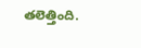తలెత్తింది.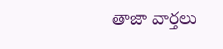తాజా వార్తలు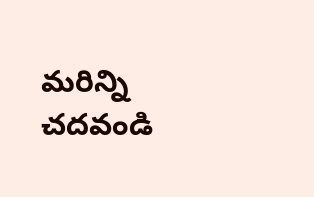మరిన్ని చదవండి